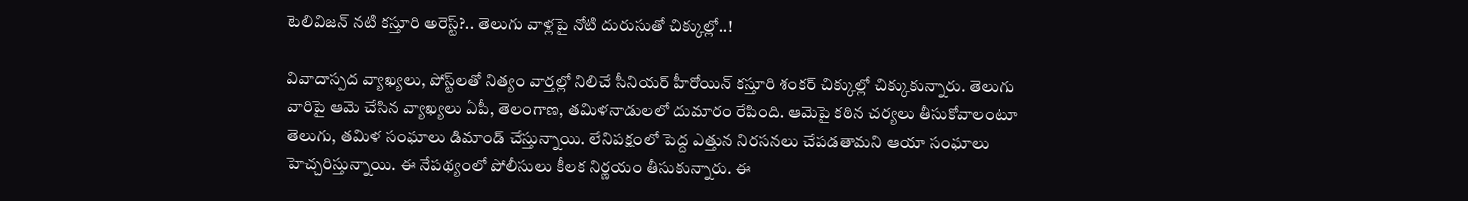టెలివిజన్ నటి కస్తూరి అరెస్ట్?.. తెలుగు వాళ్లపై నోటి దురుసుతో చిక్కుల్లో..!

వివాదాస్పద వ్యాఖ్యలు, పోస్ట్‌లతో నిత్యం వార్తల్లో నిలిచే సీనియర్ హీరోయిన్ కస్తూరి శంకర్‌ చిక్కుల్లో చిక్కుకున్నారు. తెలుగు వారిపై ఆమె చేసిన వ్యాఖ్యలు ఏపీ, తెలంగాణ, తమిళనాడులలో దుమారం రేపింది. ఆమెపై కఠిన చర్యలు తీసుకోవాలంటూ తెలుగు, తమిళ సంఘాలు డిమాండ్ చేస్తున్నాయి. లేనిపక్షంలో పెద్ద ఎత్తున నిరసనలు చేపడతామని ఆయా సంఘాలు హెచ్చరిస్తున్నాయి. ఈ నేపథ్యంలో పోలీసులు కీలక నిర్ణయం తీసుకున్నారు. ఈ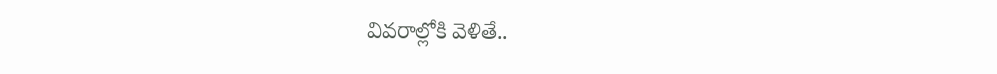వివరాల్లోకి వెళితే..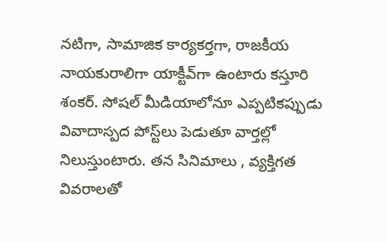నటిగా, సామాజిక కార్యకర్తగా, రాజకీయ నాయకురాలిగా యాక్టీవ్‌గా ఉంటారు కస్తూరి శంకర్. సోషల్ మీడియాలోనూ ఎప్పటికప్పుడు వివాదాస్పద పోస్ట్‌లు పెడుతూ వార్తల్లో నిలుస్తుంటారు. తన సినిమాలు , వ్యక్తిగత వివరాలతో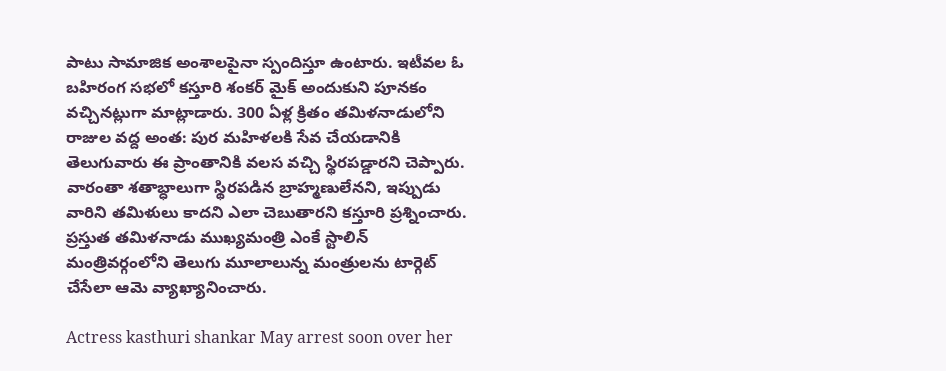పాటు సామాజిక అంశాలపైనా స్పందిస్తూ ఉంటారు. ఇటీవల ఓ బహిరంగ సభలో కస్తూరి శంకర్ మైక్ అందుకుని పూనకం వచ్చినట్లుగా మాట్లాడారు. 300 ఏళ్ల క్రితం తమిళనాడులోని రాజుల వద్ద అంత: పుర మహిళలకి సేవ చేయడానికి తెలుగువారు ఈ ప్రాంతానికి వలస వచ్చి స్థిరపడ్డారని చెప్పారు. వారంతా శతాబ్ధాలుగా స్థిరపడిన బ్రాహ్మణులేనని, ఇప్పుడు వారిని తమిళులు కాదని ఎలా చెబుతారని కస్తూరి ప్రశ్నించారు. ప్రస్తుత తమిళనాడు ముఖ్యమంత్రి ఎంకే స్టాలిన్ మంత్రివర్గంలోని తెలుగు మూలాలున్న మంత్రులను టార్గెట్ చేసేలా ఆమె వ్యాఖ్యానించారు.

Actress kasthuri shankar May arrest soon over her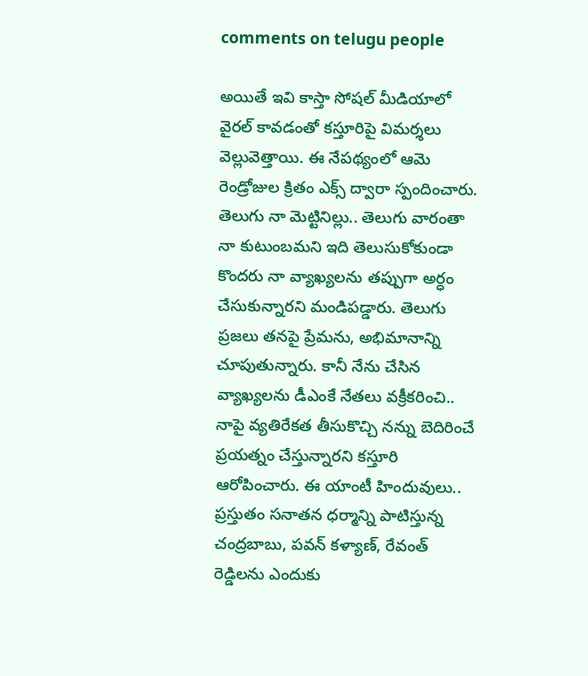comments on telugu people

అయితే ఇవి కాస్తా సోషల్ మీడియాలో వైరల్ కావడంతో కస్తూరిపై విమర్శలు వెల్లువెత్తాయి. ఈ నేపథ్యంలో ఆమె రెండ్రోజుల క్రితం ఎక్స్ ద్వారా స్పందించారు. తెలుగు నా మెట్టినిల్లు.. తెలుగు వారంతా నా కుటుంబమని ఇది తెలుసుకోకుండా కొందరు నా వ్యాఖ్యలను తప్పుగా అర్ధం చేసుకున్నారని మండిపడ్డారు. తెలుగు ప్రజలు తనపై ప్రేమను, అభిమానాన్ని చూపుతున్నారు. కానీ నేను చేసిన వ్యాఖ్యలను డీఎంకే నేతలు వక్రీకరించి.. నాపై వ్యతిరేకత తీసుకొచ్చి నన్ను బెదిరించే ప్రయత్నం చేస్తున్నారని కస్తూరి ఆరోపించారు. ఈ యాంటీ హిందువులు.. ప్రస్తుతం సనాతన ధర్మాన్ని పాటిస్తున్న చంద్రబాబు, పవన్ కళ్యాణ్‌, రేవంత్ రెడ్డిలను ఎందుకు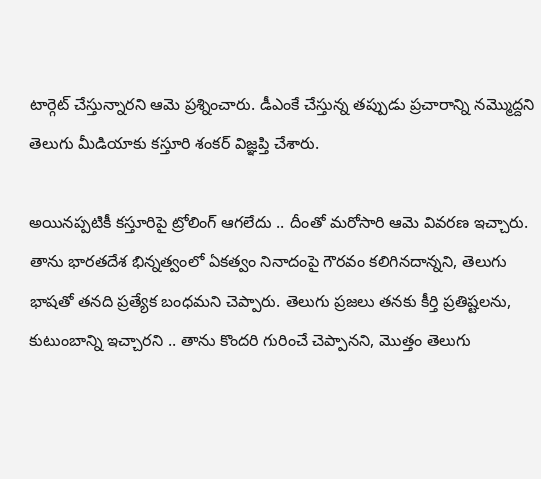టార్గెట్ చేస్తున్నారని ఆమె ప్రశ్నించారు. డీఎంకే చేస్తున్న తప్పుడు ప్రచారాన్ని నమ్మొద్దని తెలుగు మీడియాకు కస్తూరి శంకర్ విజ్ఞప్తి చేశారు.

అయినప్పటికీ కస్తూరిపై ట్రోలింగ్ ఆగలేదు .. దీంతో మరోసారి ఆమె వివరణ ఇచ్చారు. తాను భారతదేశ భిన్నత్వంలో ఏకత్వం నినాదంపై గౌరవం కలిగినదాన్నని, తెలుగు భాషతో తనది ప్రత్యేక బంధమని చెప్పారు. తెలుగు ప్రజలు తనకు కీర్తి ప్రతిష్టలను, కుటుంబాన్ని ఇచ్చారని .. తాను కొందరి గురించే చెప్పానని, మొత్తం తెలుగు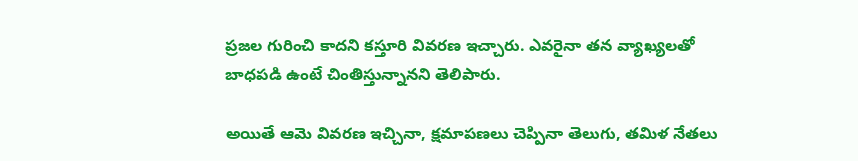ప్రజల గురించి కాదని కస్తూరి వివరణ ఇచ్చారు. ఎవరైనా తన వ్యాఖ్యలతో బాధపడి ఉంటే చింతిస్తున్నానని తెలిపారు.

అయితే ఆమె వివరణ ఇచ్చినా, క్షమాపణలు చెప్పినా తెలుగు, తమిళ నేతలు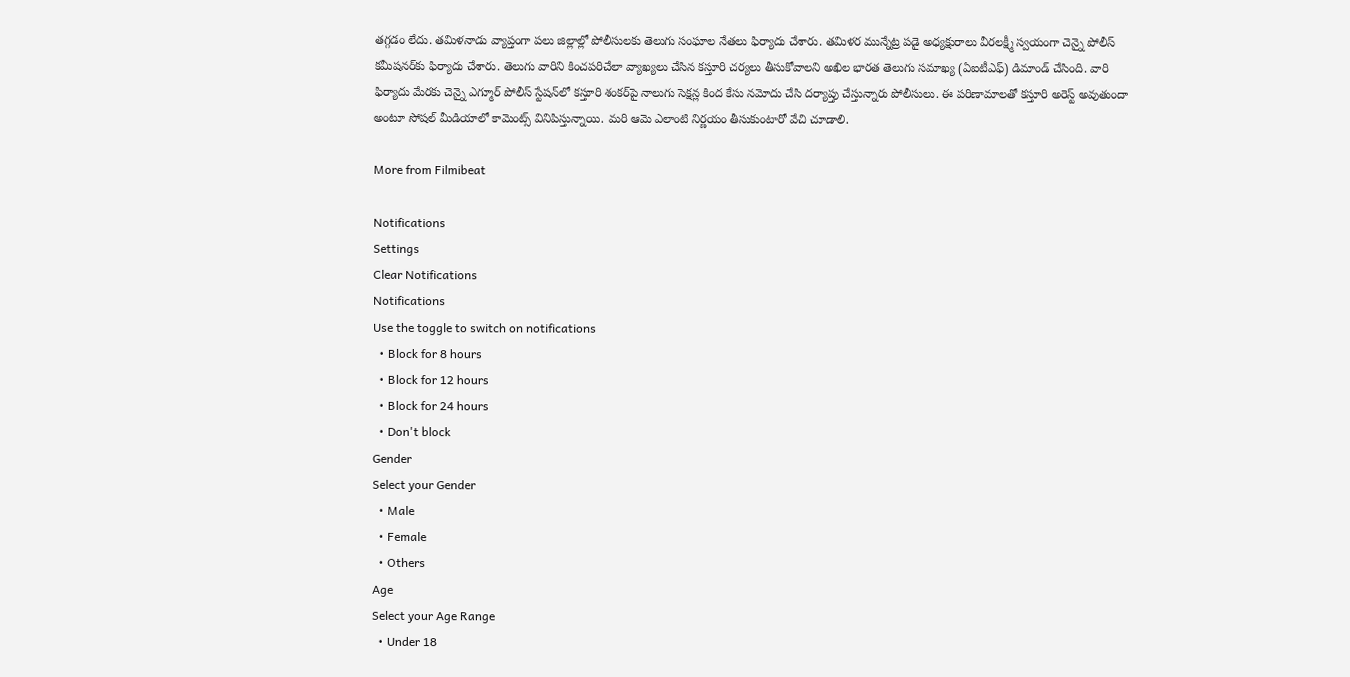తగ్గడం లేదు. తమిళనాడు వ్యాప్తంగా పలు జిల్లాల్లో పోలీసులకు తెలుగు సంఘాల నేతలు ఫిర్యాదు చేశారు. తమిళర మున్నేట్ర పడై అధ్యక్షురాలు వీరలక్ష్మీ స్వయంగా చెన్నై పోలీస్ కమీషనర్‌కు ఫిర్యాదు చేశారు. తెలుగు వారిని కించపరిచేలా వ్యాఖ్యలు చేసిన కస్తూరి చర్యలు తీసుకోవాలని అఖిల భారత తెలుగు సమాఖ్య (ఏఐటీఎఫ్) డిమాండ్ చేసింది. వారి ఫిర్యాదు మేరకు చెన్నై ఎగ్మూర్‌ పోలీస్ స్టేషన్‌లో కస్తూరి శంకర్‌పై నాలుగు సెక్షన్ల కింద కేసు నమోదు చేసి దర్యాప్తు చేస్తున్నారు పోలీసులు. ఈ పరిణామాలతో కస్తూరి అరెస్ట్ అవుతుందా అంటూ సోషల్ మీడియాలో కామెంట్స్ వినిపిస్తున్నాయి. మరి ఆమె ఎలాంటి నిర్ణయం తీసుకుంటారో వేచి చూడాలి.

More from Filmibeat

Notifications
Settings
Clear Notifications
Notifications
Use the toggle to switch on notifications
  • Block for 8 hours
  • Block for 12 hours
  • Block for 24 hours
  • Don't block
Gender
Select your Gender
  • Male
  • Female
  • Others
Age
Select your Age Range
  • Under 18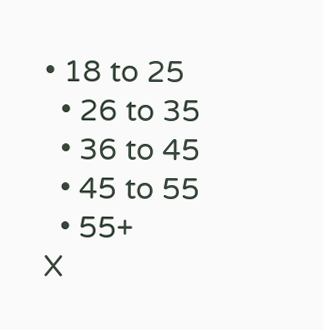• 18 to 25
  • 26 to 35
  • 36 to 45
  • 45 to 55
  • 55+
X